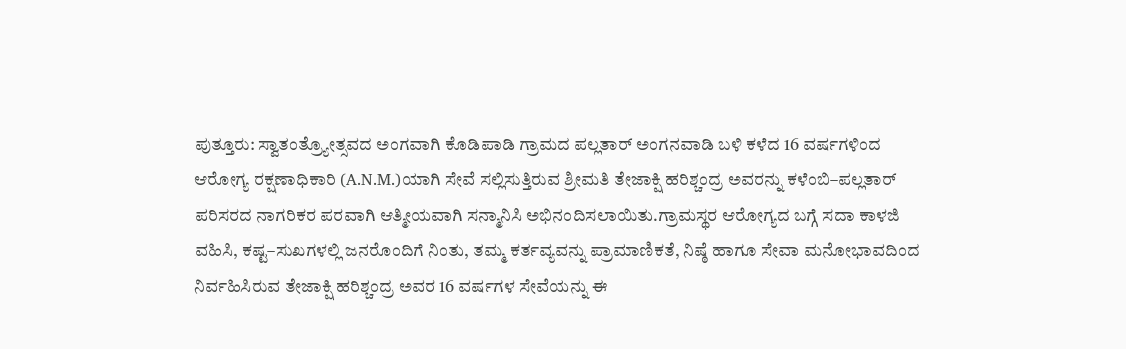ಪುತ್ತೂರು: ಸ್ವಾತಂತ್ರ್ಯೋತ್ಸವದ ಅಂಗವಾಗಿ ಕೊಡಿಪಾಡಿ ಗ್ರಾಮದ ಪಲ್ಲತಾರ್ ಅಂಗನವಾಡಿ ಬಳಿ ಕಳೆದ 16 ವರ್ಷಗಳಿಂದ ಆರೋಗ್ಯ ರಕ್ಷಣಾಧಿಕಾರಿ (A.N.M.)ಯಾಗಿ ಸೇವೆ ಸಲ್ಲಿಸುತ್ತಿರುವ ಶ್ರೀಮತಿ ತೇಜಾಕ್ಷಿ ಹರಿಶ್ಚಂದ್ರ ಅವರನ್ನು ಕಳೆಂಬಿ–ಪಲ್ಲತಾರ್ ಪರಿಸರದ ನಾಗರಿಕರ ಪರವಾಗಿ ಆತ್ಮೀಯವಾಗಿ ಸನ್ಮಾನಿಸಿ ಅಭಿನಂದಿಸಲಾಯಿತು.ಗ್ರಾಮಸ್ಥರ ಆರೋಗ್ಯದ ಬಗ್ಗೆ ಸದಾ ಕಾಳಜಿ ವಹಿಸಿ, ಕಷ್ಟ–ಸುಖಗಳಲ್ಲಿ ಜನರೊಂದಿಗೆ ನಿಂತು, ತಮ್ಮ ಕರ್ತವ್ಯವನ್ನು ಪ್ರಾಮಾಣಿಕತೆ, ನಿಷ್ಠೆ ಹಾಗೂ ಸೇವಾ ಮನೋಭಾವದಿಂದ ನಿರ್ವಹಿಸಿರುವ ತೇಜಾಕ್ಷಿ ಹರಿಶ್ಚಂದ್ರ ಅವರ 16 ವರ್ಷಗಳ ಸೇವೆಯನ್ನು ಈ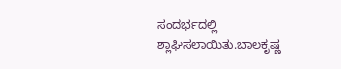ಸಂದರ್ಭದಲ್ಲಿ ಶ್ಲಾಘಿಸಲಾಯಿತು.ಬಾಲಕೃಷ್ಣ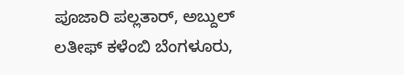ಪೂಜಾರಿ ಪಲ್ಲತಾರ್, ಅಬ್ದುಲ್ ಲತೀಫ್ ಕಳೆಂಬಿ ಬೆಂಗಳೂರು,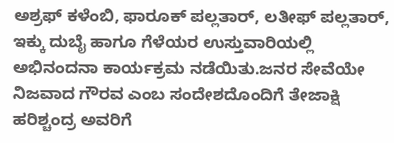ಅಶ್ರಫ್ ಕಳೆಂಬಿ, ಫಾರೂಕ್ ಪಲ್ಲತಾರ್, ಲತೀಫ್ ಪಲ್ಲತಾರ್, ಇಕ್ಕು ದುಬೈ ಹಾಗೂ ಗೆಳೆಯರ ಉಸ್ತುವಾರಿಯಲ್ಲಿ ಅಭಿನಂದನಾ ಕಾರ್ಯಕ್ರಮ ನಡೆಯಿತು.ಜನರ ಸೇವೆಯೇ ನಿಜವಾದ ಗೌರವ ಎಂಬ ಸಂದೇಶದೊಂದಿಗೆ ತೇಜಾಕ್ಷಿ ಹರಿಶ್ಚಂದ್ರ ಅವರಿಗೆ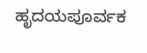ಹೃದಯಪೂರ್ವಕ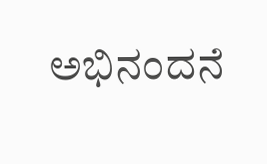ಅಭಿನಂದನೆ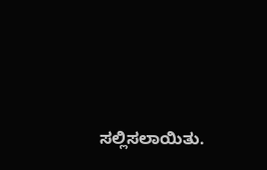ಸಲ್ಲಿಸಲಾಯಿತು.